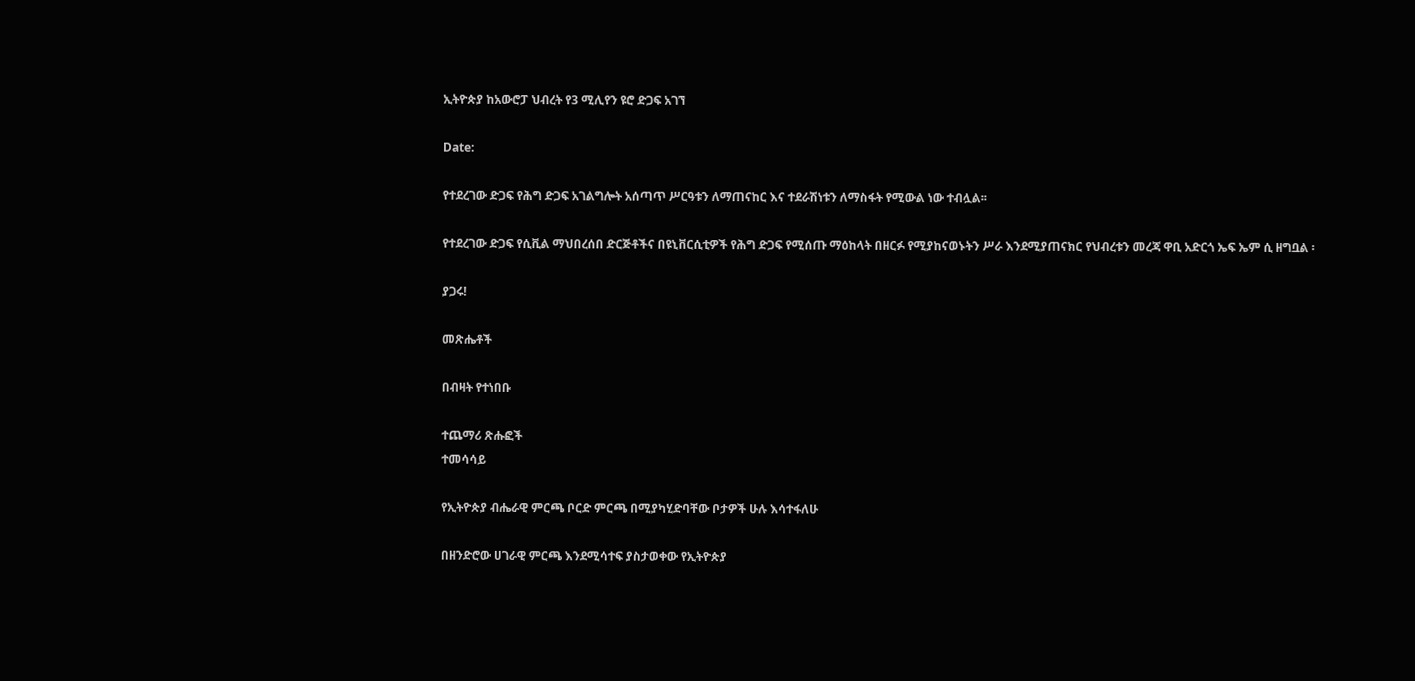ኢትዮጵያ ከአውሮፓ ህብረት የ3 ሚሊየን ዩሮ ድጋፍ አገኘ

Date:

የተደረገው ድጋፍ የሕግ ድጋፍ አገልግሎት አሰጣጥ ሥርዓቱን ለማጠናከር እና ተደራሽነቱን ለማስፋት የሚውል ነው ተብሏል፡፡

የተደረገው ድጋፍ የሲቪል ማህበረሰበ ድርጅቶችና በዩኒቨርሲቲዎች የሕግ ድጋፍ የሚሰጡ ማዕከላት በዘርፉ የሚያከናወኑትን ሥራ እንደሚያጠናክር የህብረቱን መረጃ ዋቢ አድርጎ ኤፍ ኤም ሲ ዘግቧል ፡

ያጋሩ!

መጽሔቶች

በብዛት የተነበቡ

ተጨማሪ ጽሑፎች
ተመሳሳይ

የኢትዮጵያ ብሔራዊ ምርጫ ቦርድ ምርጫ በሚያካሂድባቸው ቦታዎች ሁሉ እሳተፋለሁ

በዘንድሮው ሀገራዊ ምርጫ እንደሚሳተፍ ያስታወቀው የኢትዮጵያ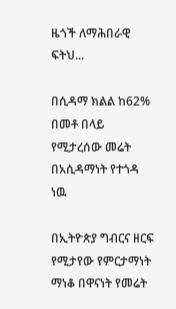ዜጎች ለማሕበራዊ ፍትህ...

በሲዳማ ክልል ከ62% በመቶ በላይ የሚታረሰው መሬት በአሲዳማነት የተጎዳ ነዉ

በኢትዮጵያ ግብርና ዘርፍ የሚታየው የምርታማነት ማነቆ በዋናነት የመሬት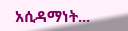አሲዳማነት...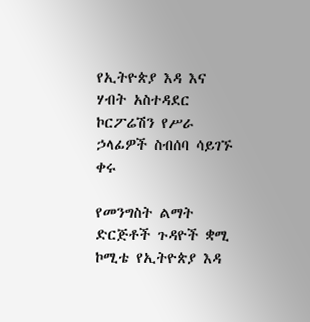የኢትዮጵያ እዳ እና ሃብት አስተዳደር ኮርፖሬሽን የሥራ ኃላፊዎች ስብሰባ ሳይገኙ ቀሩ

የመንግስት ልማት ድርጅቶች ጉዳዮች ቋሚ ኮሚቴ የኢትዮጵያ እዳ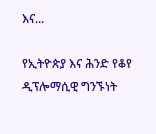እና...

የኢትዮጵያ እና ሕንድ የቆየ ዲፕሎማሲዊ ግንኙነት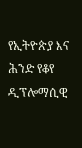የኢትዮጵያ እና ሕንድ የቆየ ዲፕሎማሲዊ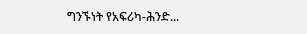ግንኙነት የአፍሪካ-ሕንድ...